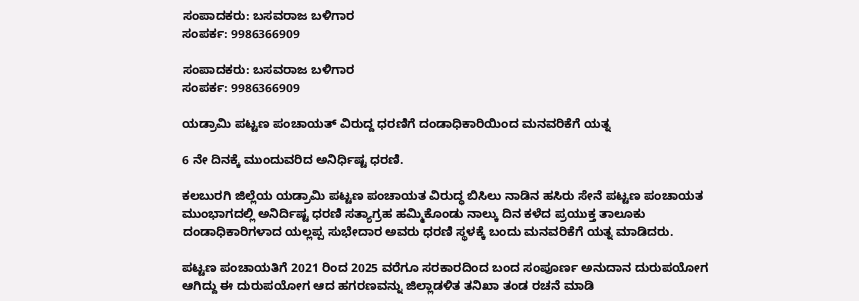ಸಂಪಾದಕರು: ಬಸವರಾಜ ಬಳಿಗಾರ
ಸಂಪರ್ಕ: 9986366909

ಸಂಪಾದಕರು: ಬಸವರಾಜ ಬಳಿಗಾರ
ಸಂಪರ್ಕ: 9986366909

ಯಡ್ರಾಮಿ ಪಟ್ಟಣ ಪಂಚಾಯತ್ ವಿರುದ್ದ ಧರಣಿಗೆ ದಂಡಾಧಿಕಾರಿಯಿಂದ ಮನವರಿಕೆಗೆ ಯತ್ನ

6 ನೇ ದಿನಕ್ಕೆ ಮುಂದುವರಿದ ಅನಿರ್ಧಿಷ್ಟ ಧರಣಿ.

ಕಲಬುರಗಿ ಜಿಲ್ಲೆಯ ಯಡ್ರಾಮಿ ಪಟ್ಟಣ ಪಂಚಾಯತ ವಿರುದ್ಧ ಬಿಸಿಲು ನಾಡಿನ ಹಸಿರು ಸೇನೆ ಪಟ್ಟಣ ಪಂಚಾಯತ ಮುಂಭಾಗದಲ್ಲಿ ಅನಿರ್ದಿಷ್ಟ ಧರಣಿ ಸತ್ಯಾಗ್ರಹ ಹಮ್ಮಿಕೊಂಡು ನಾಲ್ಕು ದಿನ ಕಳೆದ ಪ್ರಯುಕ್ತ ತಾಲೂಕು ದಂಡಾಧಿಕಾರಿಗಳಾದ ಯಲ್ಲಪ್ಪ ಸುಭೇದಾರ ಅವರು ಧರಣಿ ಸ್ಥಳಕ್ಕೆ ಬಂದು ಮನವರಿಕೆಗೆ ಯತ್ನ ಮಾಡಿದರು.

ಪಟ್ಟಣ ಪಂಚಾಯತಿಗೆ 2021 ರಿಂದ 2025 ವರೆಗೂ ಸರಕಾರದಿಂದ ಬಂದ ಸಂಪೂರ್ಣ ಅನುದಾನ ದುರುಪಯೋಗ ಆಗಿದ್ದು ಈ ದುರುಪಯೋಗ ಆದ ಹಗರಣವನ್ನು ಜಿಲ್ಲಾಡಳಿತ ತನಿಖಾ ತಂಡ ರಚನೆ ಮಾಡಿ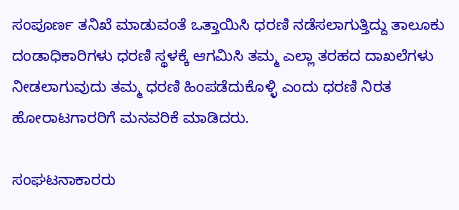ಸಂಪೂರ್ಣ ತನಿಖೆ ಮಾಡುವಂತೆ ಒತ್ತಾಯಿಸಿ ಧರಣಿ ನಡೆಸಲಾಗುತ್ತಿದ್ದು ತಾಲೂಕು ದಂಡಾಧಿಕಾರಿಗಳು ಧರಣಿ ಸ್ಥಳಕ್ಕೆ ಆಗಮಿಸಿ ತಮ್ಮ ಎಲ್ಲಾ ತರಹದ ದಾಖಲೆಗಳು ನೀಡಲಾಗುವುದು ತಮ್ಮ ಧರಣಿ ಹಿಂಪಡೆದುಕೊಳ್ಳಿ ಎಂದು ಧರಣಿ ನಿರತ ಹೋರಾಟಗಾರರಿಗೆ ಮನವರಿಕೆ ಮಾಡಿದರು.

ಸಂಘಟನಾಕಾರರು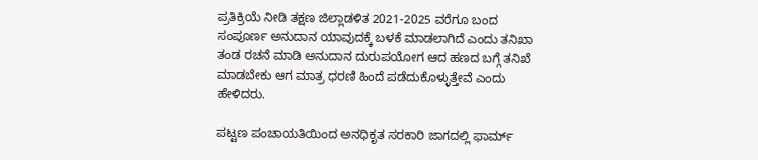ಪ್ರತಿಕ್ರಿಯೆ ನೀಡಿ ತಕ್ಷಣ ಜಿಲ್ಲಾಡಳಿತ 2021-2025 ವರೆಗೂ ಬಂದ ಸಂಪೂರ್ಣ ಅನುದಾನ ಯಾವುದಕ್ಕೆ ಬಳಕೆ ಮಾಡಲಾಗಿದೆ ಎಂದು ತನಿಖಾ ತಂಡ ರಚನೆ ಮಾಡಿ ಅನುದಾನ ದುರುಪಯೋಗ ಆದ ಹಣದ ಬಗ್ಗೆ ತನಿಖೆ ಮಾಡಬೇಕು ಆಗ ಮಾತ್ರ ಧರಣಿ ಹಿಂದೆ ಪಡೆದುಕೊಳ್ಳುತ್ತೇವೆ ಎಂದು ಹೇಳಿದರು.

ಪಟ್ಟಣ ಪಂಚಾಯತಿಯಿಂದ ಅನಧಿಕೃತ ಸರಕಾರಿ ಜಾಗದಲ್ಲಿ ಫಾರ್ಮ್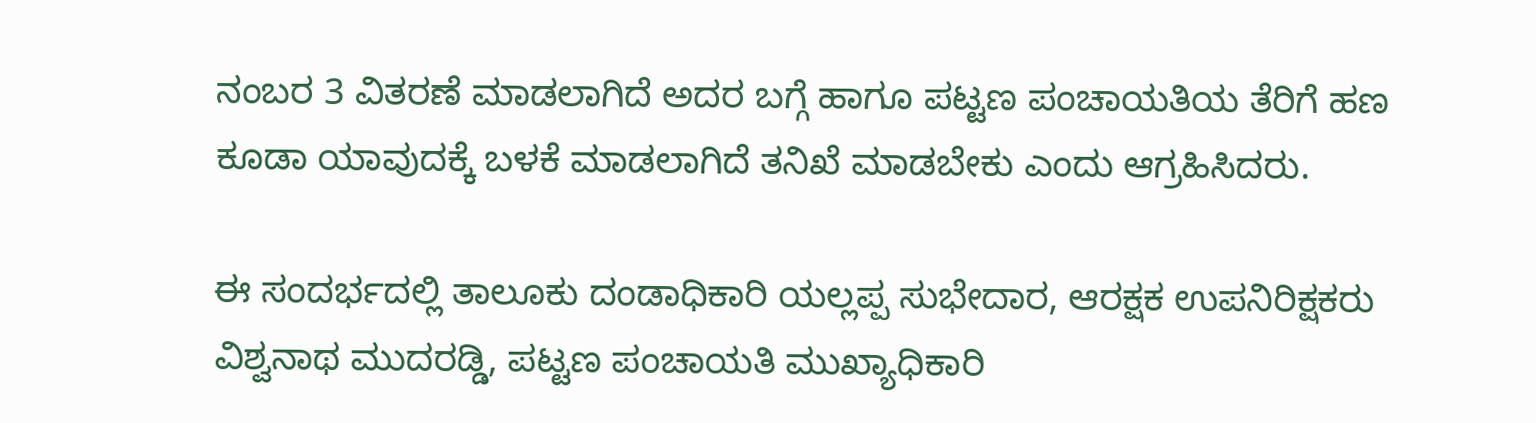ನಂಬರ 3 ವಿತರಣೆ ಮಾಡಲಾಗಿದೆ ಅದರ ಬಗ್ಗೆ ಹಾಗೂ ಪಟ್ಟಣ ಪಂಚಾಯತಿಯ ತೆರಿಗೆ ಹಣ ಕೂಡಾ ಯಾವುದಕ್ಕೆ ಬಳಕೆ ಮಾಡಲಾಗಿದೆ ತನಿಖೆ ಮಾಡಬೇಕು ಎಂದು ಆಗ್ರಹಿಸಿದರು.

ಈ ಸಂದರ್ಭದಲ್ಲಿ ತಾಲೂಕು ದಂಡಾಧಿಕಾರಿ ಯಲ್ಲಪ್ಪ ಸುಭೇದಾರ, ಆರಕ್ಷಕ ಉಪನಿರಿಕ್ಷಕರು ವಿಶ್ವನಾಥ ಮುದರಡ್ಡಿ, ಪಟ್ಟಣ ಪಂಚಾಯತಿ ಮುಖ್ಯಾಧಿಕಾರಿ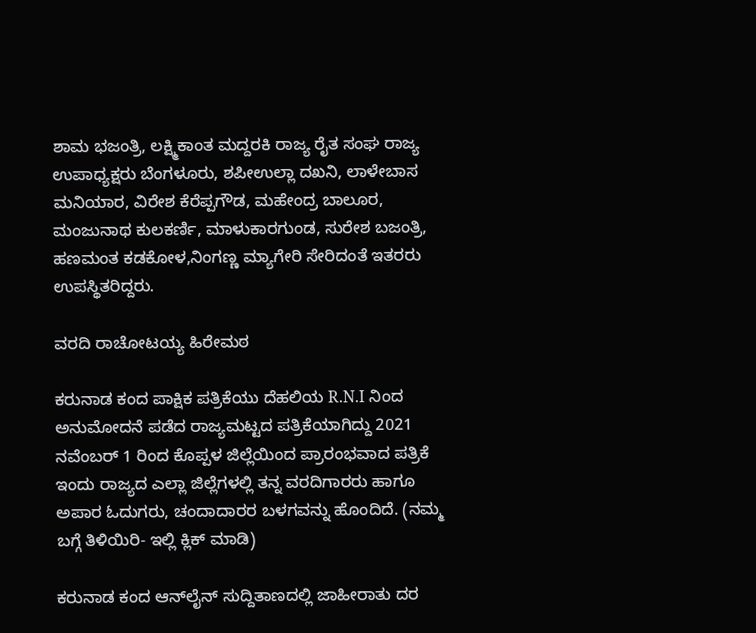ಶಾಮ ಭಜಂತ್ರಿ, ಲಕ್ಷ್ಮಿಕಾಂತ ಮದ್ದರಕಿ ರಾಜ್ಯ ರೈತ ಸಂಘ ರಾಜ್ಯ ಉಪಾಧ್ಯಕ್ಷರು ಬೆಂಗಳೂರು, ಶಪೀಉಲ್ಲಾ ದಖನಿ, ಲಾಳೇಬಾಸ ಮನಿಯಾರ, ವಿರೇಶ ಕೆರೆಪ್ಪಗೌಡ, ಮಹೇಂದ್ರ ಬಾಲೂರ, ಮಂಜುನಾಥ ಕುಲಕರ್ಣಿ, ಮಾಳುಕಾರಗುಂಡ, ಸುರೇಶ ಬಜಂತ್ರಿ, ಹಣಮಂತ ಕಡಕೋಳ,ನಿಂಗಣ್ಣ ಮ್ಯಾಗೇರಿ ಸೇರಿದಂತೆ ಇತರರು ಉಪಸ್ಥಿತರಿದ್ದರು.

ವರದಿ ರಾಚೋಟಯ್ಯ ಹಿರೇಮಠ

ಕರುನಾಡ ಕಂದ ಪಾಕ್ಷಿಕ ಪತ್ರಿಕೆಯು ದೆಹಲಿಯ R.N.I ನಿಂದ ಅನುಮೋದನೆ ಪಡೆದ ರಾಜ್ಯಮಟ್ಟದ ಪತ್ರಿಕೆಯಾಗಿದ್ದು 2021 ನವೆಂಬರ್ 1 ರಿಂದ ಕೊಪ್ಪಳ ಜಿಲ್ಲೆಯಿಂದ ಪ್ರಾರಂಭವಾದ ಪತ್ರಿಕೆ ಇಂದು ರಾಜ್ಯದ ಎಲ್ಲಾ ಜಿಲ್ಲೆಗಳಲ್ಲಿ ತನ್ನ ವರದಿಗಾರರು ಹಾಗೂ ಅಪಾರ ಓದುಗರು, ಚಂದಾದಾರರ ಬಳಗವನ್ನು ಹೊಂದಿದೆ. (ನಮ್ಮ ಬಗ್ಗೆ ತಿಳಿಯಿರಿ- ಇಲ್ಲಿ ಕ್ಲಿಕ್‌ ಮಾಡಿ)

ಕರುನಾಡ ಕಂದ ಆನ್‌ಲೈನ್‌ ಸುದ್ದಿತಾಣದಲ್ಲಿ ಜಾಹೀರಾತು ದರ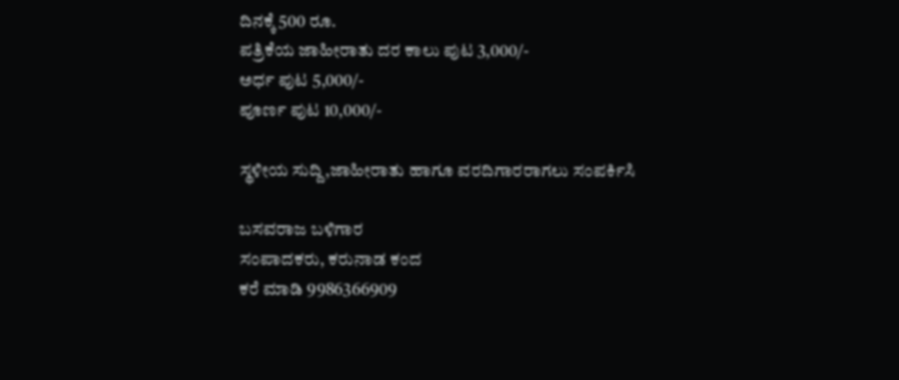ದಿನಕ್ಕೆ 500 ರೂ.
ಪತ್ರಿಕೆಯ ಜಾಹೀರಾತು ದರ ಕಾಲು ಪುಟ 3,000/-
ಅರ್ಧ ಪುಟ 5,000/-
ಪೂರ್ಣ ಪುಟ 10,000/-

ಸ್ಥಳೀಯ ಸುದ್ದಿ,ಜಾಹೀರಾತು ಹಾಗೂ ವರದಿಗಾರರಾಗಲು ಸಂಪರ್ಕಿಸಿ

ಬಸವರಾಜ ಬಳಿಗಾರ
ಸಂಪಾದಕರು, ಕರುನಾಡ ಕಂದ
ಕರೆ ಮಾಡಿ 9986366909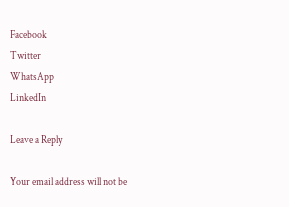Facebook
Twitter
WhatsApp
LinkedIn

Leave a Reply

Your email address will not be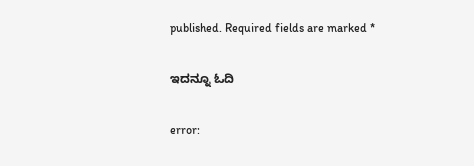published. Required fields are marked *

ಇದನ್ನೂ ಓದಿ

error: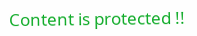Content is protected !!